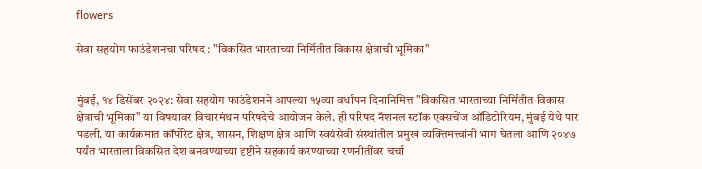flowers

सेवा सहयोग फाउंडेशनचा परिषद : "विकसित भारताच्या निर्मितीत विकास क्षेत्राची भूमिका"


मुंबई, १४ डिसेंबर २०२४: सेवा सहयोग फाउंडेशनने आपल्या १५व्या वर्धापन दिनानिमित्त "विकसित भारताच्या निर्मितीत विकास क्षेत्राची भूमिका" या विषयावर विचारमंथन परिषदेचे आयोजन केले. ही परिषद नॅशनल स्टॉक एक्सचेंज ऑडिटोरियम, मुंबई येथे पार पडली. या कार्यक्रमात कॉर्पोरेट क्षेत्र, शासन, शिक्षण क्षेत्र आणि स्वयंसेवी संस्थांतील प्रमुख व्यक्तिमत्त्वांनी भाग घेतला आणि २०४७ पर्यंत भारताला विकसित देश बनवण्याच्या दृष्टीने सहकार्य करण्याच्या रणनीतींवर चर्चा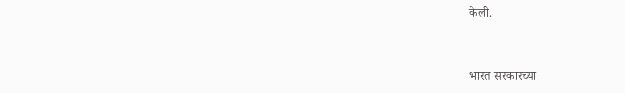केली.


भारत सरकारच्या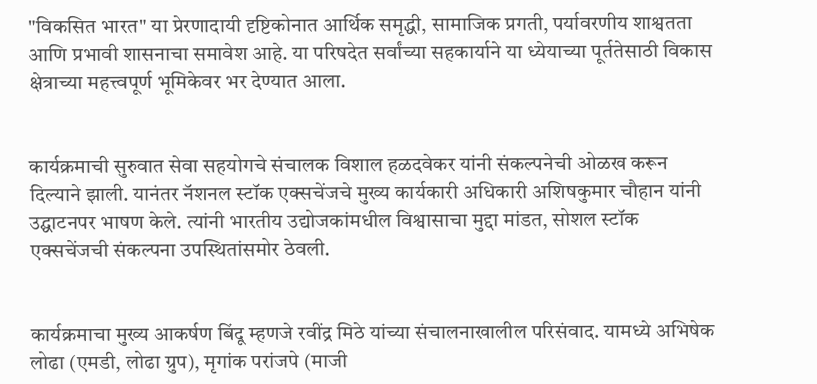"विकसित भारत" या प्रेरणादायी दृष्टिकोनात आर्थिक समृद्धी, सामाजिक प्रगती, पर्यावरणीय शाश्वतता आणि प्रभावी शासनाचा समावेश आहे. या परिषदेत सर्वांच्या सहकार्याने या ध्येयाच्या पूर्ततेसाठी विकास क्षेत्राच्या महत्त्वपूर्ण भूमिकेवर भर देण्यात आला.


कार्यक्रमाची सुरुवात सेवा सहयोगचे संचालक विशाल हळदवेकर यांनी संकल्पनेची ओळख करून दिल्याने झाली. यानंतर नॅशनल स्टॉक एक्सचेंजचे मुख्य कार्यकारी अधिकारी अशिषकुमार चौहान यांनी उद्घाटनपर भाषण केले. त्यांनी भारतीय उद्योजकांमधील विश्वासाचा मुद्दा मांडत, सोशल स्टॉक एक्सचेंजची संकल्पना उपस्थितांसमोर ठेवली.


कार्यक्रमाचा मुख्य आकर्षण बिंदू म्हणजे रवींद्र मिठे यांच्या संचालनाखालील परिसंवाद. यामध्ये अभिषेक लोढा (एमडी, लोढा ग्रुप), मृगांक परांजपे (माजी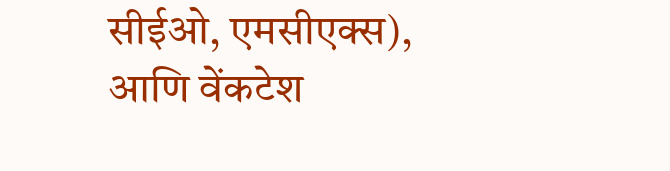सीईओ, एमसीएक्स), आणि वेंकटेश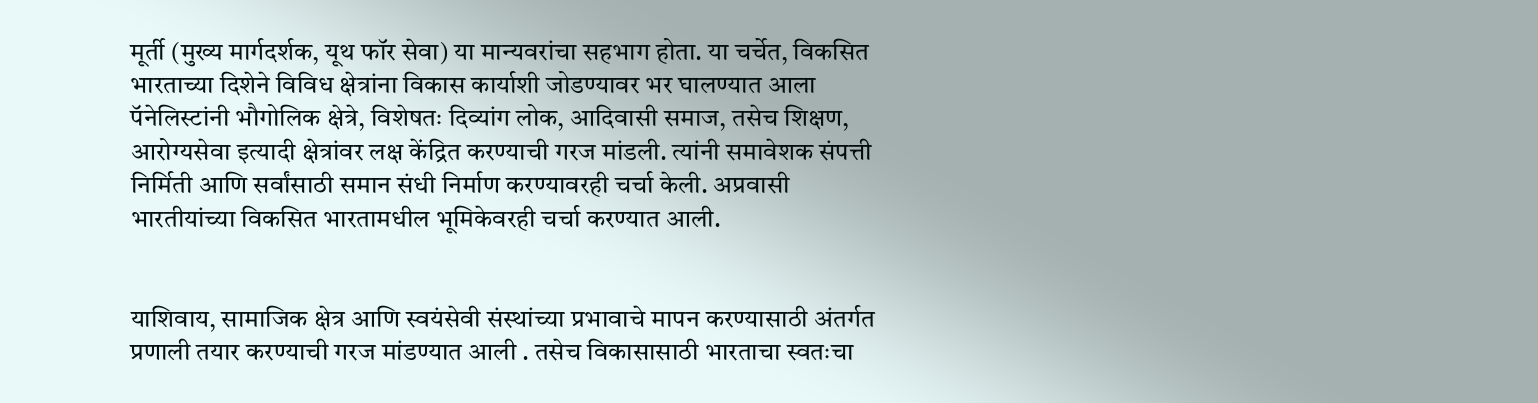मूर्ती (मुख्य मार्गदर्शक, यूथ फॉर सेवा) या मान्यवरांचा सहभाग होता. या चर्चेत, विकसित भारताच्या दिशेने विविध क्षेत्रांना विकास कार्याशी जोडण्यावर भर घालण्यात आला  पॅनेलिस्टांनी भौगोलिक क्षेत्रे, विशेषतः दिव्यांग लोक, आदिवासी समाज, तसेच शिक्षण, आरोग्यसेवा इत्यादी क्षेत्रांवर लक्ष केंद्रित करण्याची गरज मांडली. त्यांनी समावेशक संपत्ती निर्मिती आणि सर्वांसाठी समान संधी निर्माण करण्यावरही चर्चा केली. अप्रवासी भारतीयांच्या विकसित भारतामधील भूमिकेवरही चर्चा करण्यात आली.


याशिवाय, सामाजिक क्षेत्र आणि स्वयंसेवी संस्थांच्या प्रभावाचे मापन करण्यासाठी अंतर्गत प्रणाली तयार करण्याची गरज मांडण्यात आली . तसेच विकासासाठी भारताचा स्वतःचा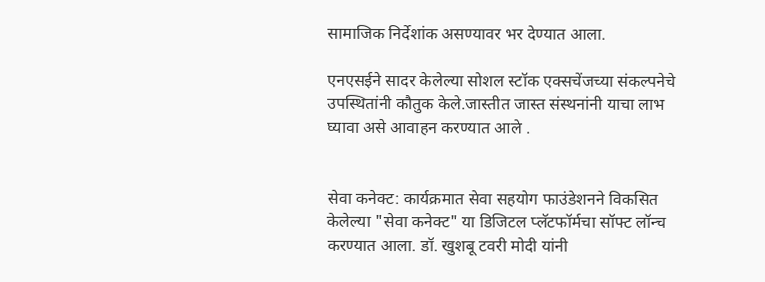सामाजिक निर्देशांक असण्यावर भर देण्यात आला.

एनएसईने सादर केलेल्या सोशल स्टॉक एक्सचेंजच्या संकल्पनेचे उपस्थितांनी कौतुक केले.जास्तीत जास्त संस्थनांनी याचा लाभ घ्यावा असे आवाहन करण्यात आले .


सेवा कनेक्ट: कार्यक्रमात सेवा सहयोग फाउंडेशनने विकसित केलेल्या "सेवा कनेक्ट" या डिजिटल प्लॅटफॉर्मचा सॉफ्ट लॉन्च करण्यात आला. डॉ. खुशबू टवरी मोदी यांनी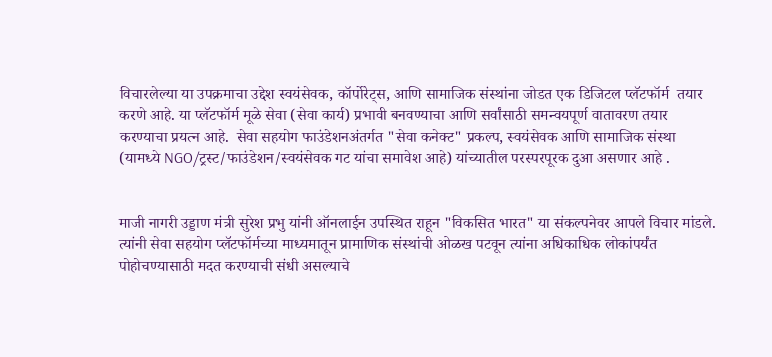विचारलेल्या या उपक्रमाचा उद्देश स्वयंसेवक, कॉर्पोरेट्स, आणि सामाजिक संस्थांना जोडत एक डिजिटल प्लॅटफॉर्म  तयार करणे आहे. या प्लॅटफॉर्म मूळे सेवा (सेवा कार्य) प्रभावी बनवण्याचा आणि सर्वांसाठी समन्वयपूर्ण वातावरण तयार करण्याचा प्रयत्न आहे.  सेवा सहयोग फाउंडेशनअंतर्गत "सेवा कनेक्ट" प्रकल्प, स्वयंसेवक आणि सामाजिक संस्था (यामध्ये NGO/ट्रस्ट/फाउंडेशन/स्वयंसेवक गट यांचा समावेश आहे) यांच्यातील परस्परपूरक दुआ असणार आहे .


माजी नागरी उड्डाण मंत्री सुरेश प्रभु यांनी ऑनलाईन उपस्थित राहून "विकसित भारत" या संकल्पनेवर आपले विचार मांडले. त्यांनी सेवा सहयोग प्लॅटफॉर्मच्या माध्यमातून प्रामाणिक संस्थांची ओळख पटवून त्यांना अधिकाधिक लोकांपर्यंत पोहोचण्यासाठी मदत करण्याची संधी असल्याचे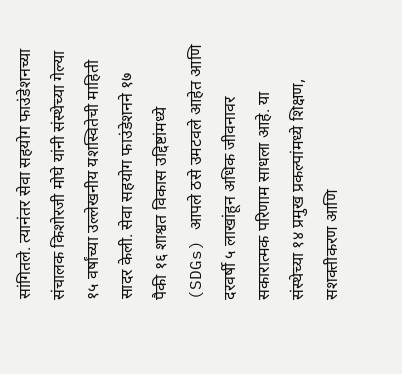सांगितले. त्यानंतर सेवा सहयोग फाउंडेशनच्या संचालक किशोरजी मोघे यांनी संस्थेच्या गेल्या १५ वर्षांच्या उल्लेखनीय यशस्वितेची माहिती सादर केली. सेवा सहयोग फाउंडेशनने १७ पैकी १६ शाश्वत विकास उद्दिष्टांमध्ये (SDGs) आपले ठसे उमटवले आहेत आणि दरवर्षी ५ लाखांहून अधिक जीवनावर सकारात्मक परिणाम साधला आहे. या संस्थेच्या १४ प्रमुख प्रकल्पांमध्ये शिक्षण, सशक्तीकरण आणि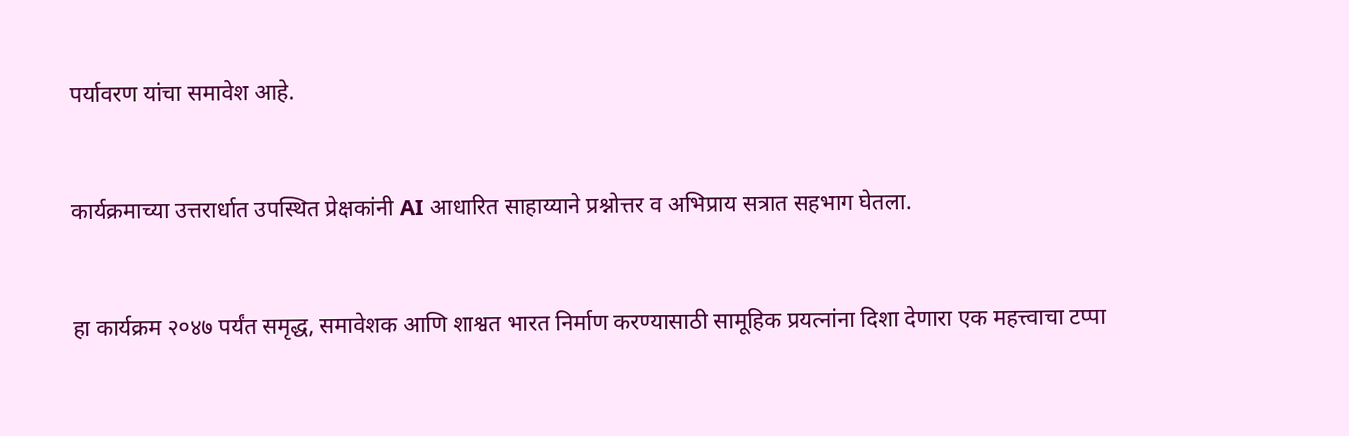पर्यावरण यांचा समावेश आहे.


कार्यक्रमाच्या उत्तरार्धात उपस्थित प्रेक्षकांनी AI आधारित साहाय्याने प्रश्नोत्तर व अभिप्राय सत्रात सहभाग घेतला.


हा कार्यक्रम २०४७ पर्यंत समृद्ध, समावेशक आणि शाश्वत भारत निर्माण करण्यासाठी सामूहिक प्रयत्नांना दिशा देणारा एक महत्त्वाचा टप्पा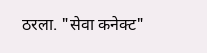ठरला. "सेवा कनेक्ट"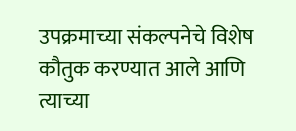उपक्रमाच्या संकल्पनेचे विशेष कौतुक करण्यात आले आणि त्याच्या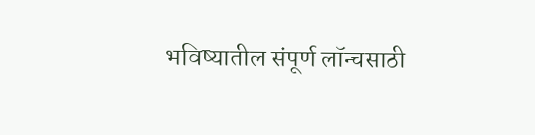भविष्यातील संपूर्ण लॉन्चसाठी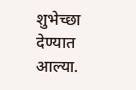शुभेच्छा देण्यात आल्या.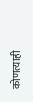कोणत्याही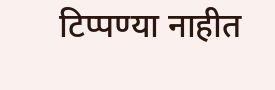टिप्पण्‍या नाहीत